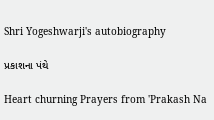Shri Yogeshwarji's autobiography

પ્રકાશના પંથે

Heart churning Prayers from 'Prakash Na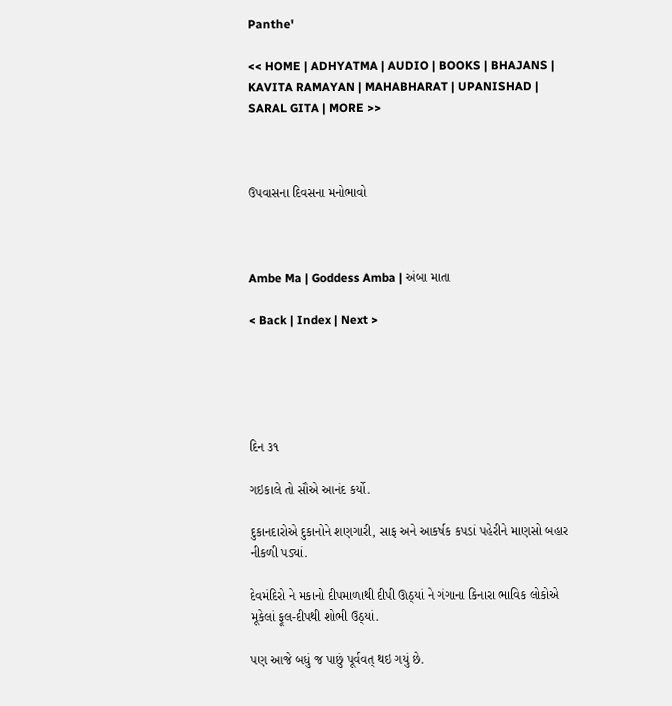Panthe'

<< HOME | ADHYATMA | AUDIO | BOOKS | BHAJANS | KAVITA RAMAYAN | MAHABHARAT | UPANISHAD | SARAL GITA | MORE >>



ઉપવાસના દિવસના મનોભાવો



Ambe Ma | Goddess Amba | અંબા માતા

< Back | Index | Next >





દિન ૩૧

ગઇકાલે તો સૌએ આનંદ કર્યો.

દુકાનદારોએ દુકાનોને શણગારી, સાફ અને આકર્ષક કપડાં પહેરીને માણસો બહાર નીકળી પડ્યાં.

દેવમંદિરો ને મકાનો દીપમાળાથી દીપી ઊઠ્યાં ને ગંગાના કિનારા ભાવિક લોકોએ મૂકેલાં ફૂલ-દીપથી શોભી ઉઠ્યાં.

પણ આજે બધું જ પાછું પૂર્વવત્ થઇ ગયું છે.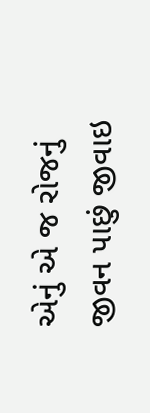એનું એ જ રોજનું જીવન પાછું જીવાઇ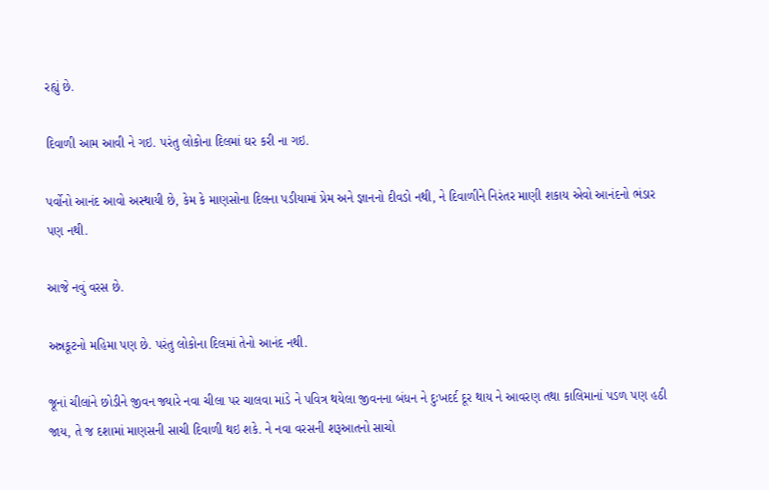રહ્યું છે.

દિવાળી આમ આવી ને ગઇ. પરંતુ લોકોના દિલમાં ઘર કરી ના ગઇ.

પર્વોનો આનંદ આવો અસ્થાયી છે, કેમ કે માણસોના દિલના પડીયામાં પ્રેમ અને જ્ઞાનનો દીવડો નથી, ને દિવાળીને નિરંતર માણી શકાય એવો આનંદનો ભંડાર પણ નથી.

આજે નવું વરસ છે.

અન્નકૂટનો મહિમા પણ છે. પરંતુ લોકોના દિલમાં તેનો આનંદ નથી.

જૂનાં ચીલાંને છોડીને જીવન જ્યારે નવા ચીલા પર ચાલવા માંડે ને પવિત્ર થયેલા જીવનના બંધન ને દુઃખદર્દ દૂર થાય ને આવરણ તથા કાલિમાનાં પડળ પણ હઠી જાય, તે જ દશામાં માણસની સાચી દિવાળી થઇ શકે. ને નવા વરસની શરૂઆતનો સાચો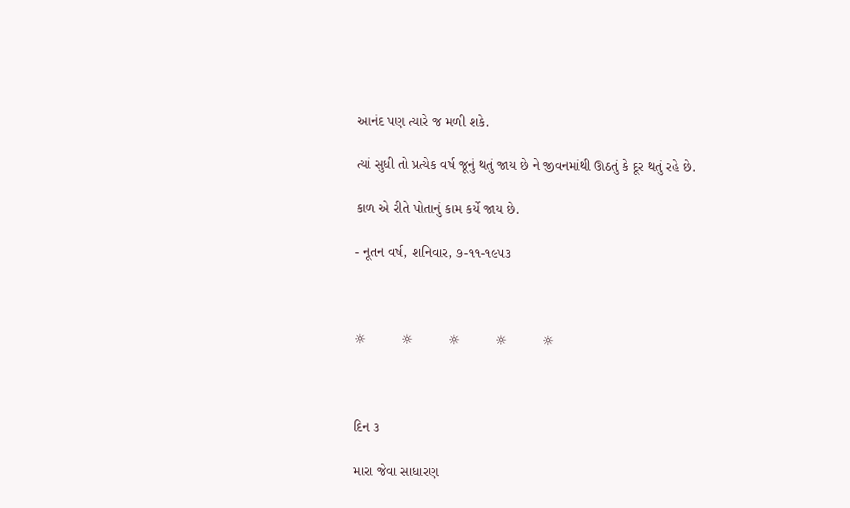આનંદ પણ ત્યારે જ મળી શકે.

ત્યાં સુધી તો પ્રત્યેક વર્ષ જૂનું થતું જાય છે ને જીવનમાંથી ઊઠતું કે દૂર થતું રહે છે.

કાળ એ રીતે પોતાનું કામ કર્યે જાય છે.

- નૂતન વર્ષ, શનિવાર, ૭-૧૧-૧૯૫૩



☼         ☼         ☼         ☼         ☼



દિન ૩

મારા જેવા સાધારણ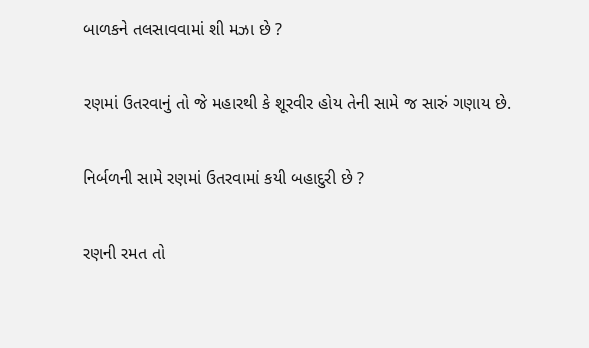બાળકને તલસાવવામાં શી મઝા છે ?

રણમાં ઉતરવાનું તો જે મહારથી કે શૂરવીર હોય તેની સામે જ સારું ગણાય છે.

નિર્બળની સામે રણમાં ઉતરવામાં કયી બહાદુરી છે ?

રણની રમત તો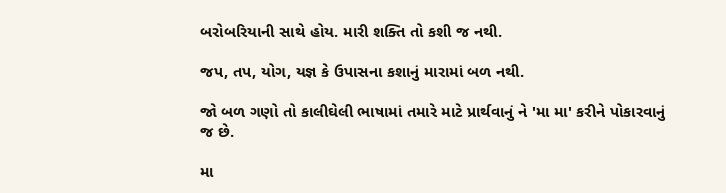બરોબરિયાની સાથે હોય. મારી શક્તિ તો કશી જ નથી.

જપ, તપ, યોગ, યજ્ઞ કે ઉપાસના કશાનું મારામાં બળ નથી.

જો બળ ગણો તો કાલીઘેલી ભાષામાં તમારે માટે પ્રાર્થવાનું ને 'મા મા' કરીને પોકારવાનું જ છે.

મા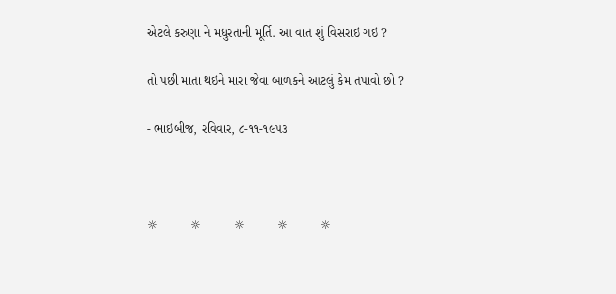એટલે કરુણા ને મધુરતાની મૂર્તિ. આ વાત શું વિસરાઇ ગઇ ?

તો પછી માતા થઇને મારા જેવા બાળકને આટલું કેમ તપાવો છો ?

- ભાઇબીજ, રવિવાર, ૮-૧૧-૧૯૫૩



☼         ☼         ☼         ☼         ☼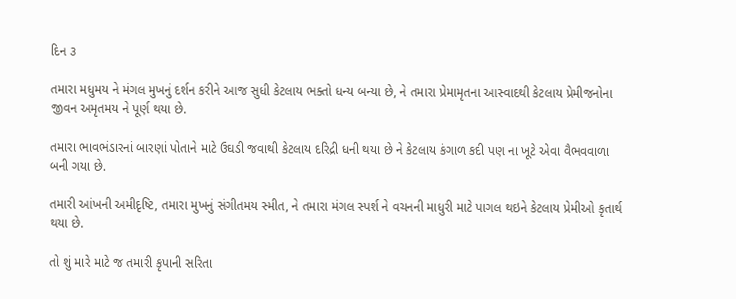દિન ૩

તમારા મધુમય ને મંગલ મુખનું દર્શન કરીને આજ સુધી કેટલાય ભક્તો ધન્ય બન્યા છે, ને તમારા પ્રેમામૃતના આસ્વાદથી કેટલાય પ્રેમીજનોના જીવન અમૃતમય ને પૂર્ણ થયા છે.

તમારા ભાવભંડારનાં બારણાં પોતાને માટે ઉઘડી જવાથી કેટલાય દરિદ્રી ધની થયા છે ને કેટલાય કંગાળ કદી પણ ના ખૂટે એવા વૈભવવાળા બની ગયા છે.

તમારી આંખની અમીદૃષ્ટિ, તમારા મુખનું સંગીતમય સ્મીત, ને તમારા મંગલ સ્પર્શ ને વચનની માધુરી માટે પાગલ થઇને કેટલાય પ્રેમીઓ કૃતાર્થ થયા છે.

તો શું મારે માટે જ તમારી કૃપાની સરિતા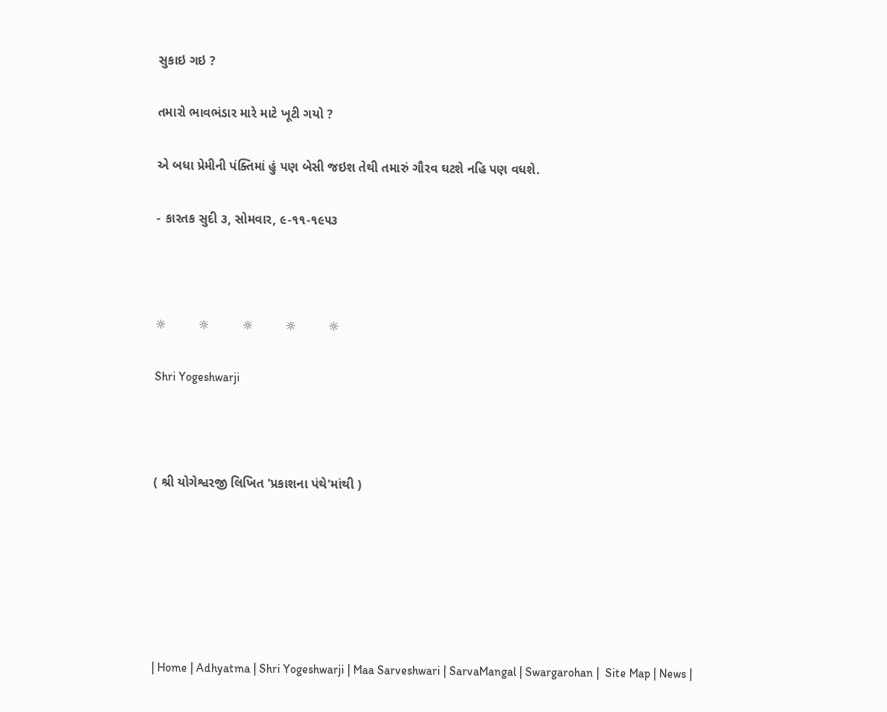સુકાઇ ગઇ ?

તમારો ભાવભંડાર મારે માટે ખૂટી ગયો ?

એ બધા પ્રેમીની પંક્તિમાં હું પણ બેસી જઇશ તેથી તમારું ગૌરવ ઘટશે નહિ પણ વધશે.

- કારતક સુદી ૩, સોમવાર, ૯-૧૧-૧૯૫૩



☼         ☼         ☼         ☼         ☼

Shri Yogeshwarji



( શ્રી યોગેશ્વરજી લિખિત 'પ્રકાશના પંથે'માંથી )






| Home | Adhyatma | Shri Yogeshwarji | Maa Sarveshwari | SarvaMangal | Swargarohan |  Site Map | News |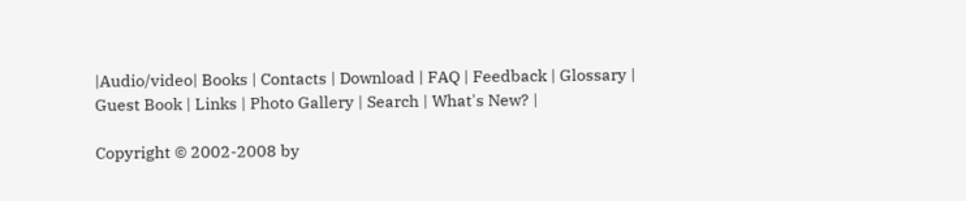|Audio/video| Books | Contacts | Download | FAQ | Feedback | Glossary | Guest Book | Links | Photo Gallery | Search | What's New? |

Copyright © 2002-2008 by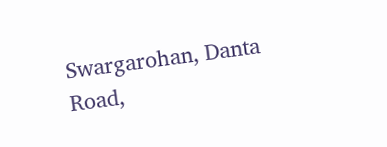Swargarohan, Danta Road,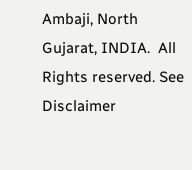Ambaji, North Gujarat, INDIA.  All Rights reserved. See Disclaimer